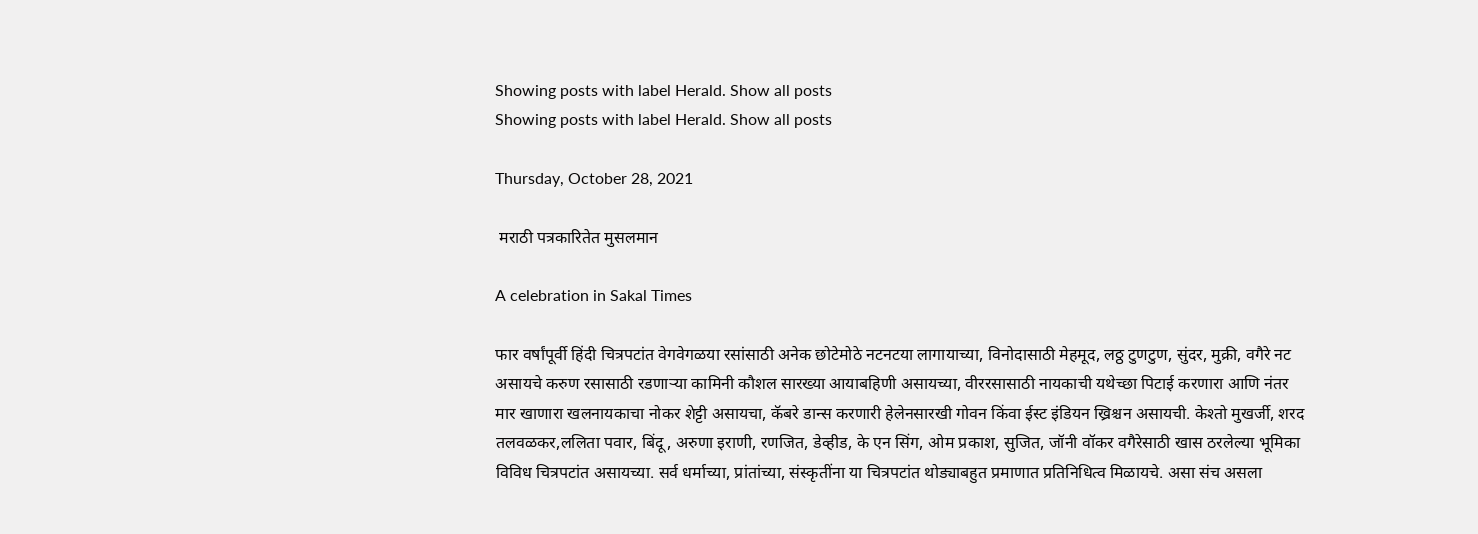Showing posts with label Herald. Show all posts
Showing posts with label Herald. Show all posts

Thursday, October 28, 2021

 मराठी पत्रकारितेत मुसलमान

A celebration in Sakal Times

फार वर्षांपूर्वी हिंदी चित्रपटांत वेगवेगळया रसांसाठी अनेक छोटेमोठे नटनटया लागायाच्या, विनोदासाठी मेहमूद, लठ्ठ टुणटुण, सुंदर, मुक्री, वगैरे नट असायचे करुण रसासाठी रडणाऱ्या कामिनी कौशल सारख्या आयाबहिणी असायच्या, वीररसासाठी नायकाची यथेच्छा पिटाई करणारा आणि नंतर मार खाणारा खलनायकाचा नोकर शेट्टी असायचा, कॅबरे डान्स करणारी हेलेनसारखी गोवन किंवा ईस्ट इंडियन ख्रिश्चन असायची. केश्तो मुखर्जी, शरद तलवळकर,ललिता पवार, बिंदू, अरुणा इराणी, रणजित, डेव्हीड, के एन सिंग, ओम प्रकाश, सुजित, जॉनी वॉकर वगैरेसाठी खास ठरलेल्या भूमिका विविध चित्रपटांत असायच्या. सर्व धर्माच्या, प्रांतांच्या, संस्कृतींना या चित्रपटांत थोड्याबहुत प्रमाणात प्रतिनिधित्व मिळायचे. असा संच असला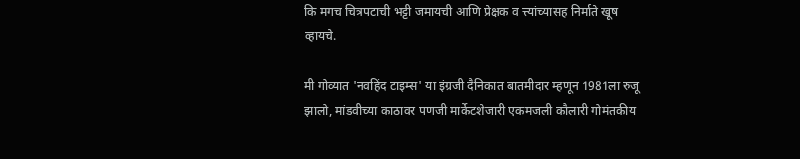कि मगच चित्रपटाची भट्टी जमायची आणि प्रेक्षक व त्त्यांच्यासह निर्माते खूष व्हायचे.

मी गोव्यात 'नवहिंद टाइम्स' या इंग्रजी दैनिकात बातमीदार म्हणून 1981ला रुजू झालो, मांडवीच्या काठावर पणजी मार्केटशेजारी एकमजली कौलारी गोमंतकीय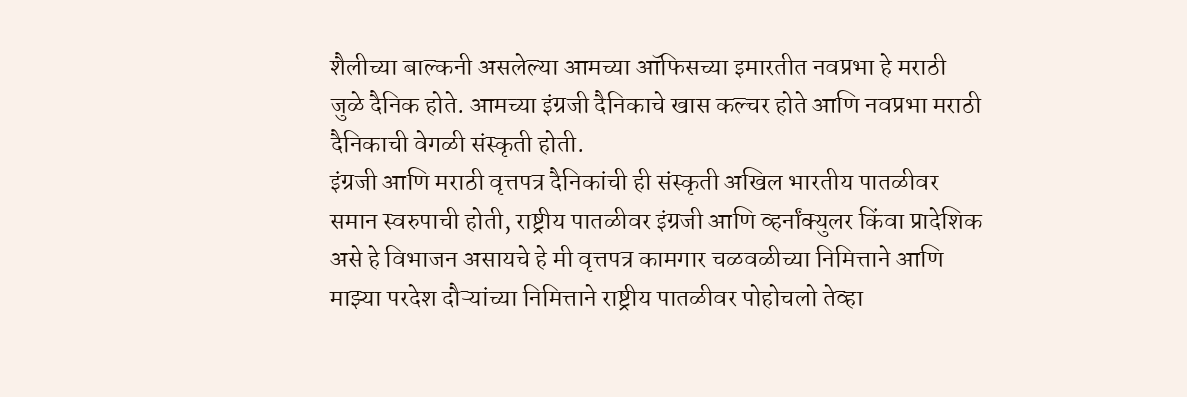शैलीच्या बाल्कनी असलेल्या आमच्या ऑफिसच्या इमारतीत नवप्रभा हे मराठी जुळे दैनिक होते. आमच्या इंग्रजी दैनिकाचे खास कल्चर होते आणि नवप्रभा मराठी दैनिकाची वेगळी संस्कृती होती.
इंग्रजी आणि मराठी वृत्तपत्र दैनिकांची ही संस्कृती अखिल भारतीय पातळीवर समान स्वरुपाची होती, राष्ट्रीय पातळीवर इंग्रजी आणि व्हर्नांक्युलर किंवा प्रादेशिक असे हे विभाजन असायचे हे मी वृत्तपत्र कामगार चळवळीच्या निमित्ताने आणि माझ्या परदेश दौऱ्यांच्या निमित्ताने राष्ट्रीय पातळीवर पोहोचलो तेव्हा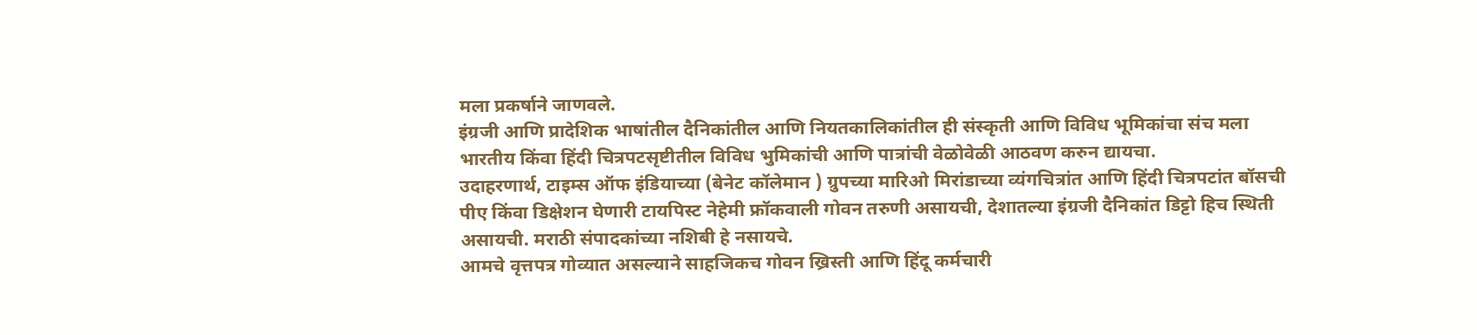मला प्रकर्षाने जाणवले.
इंग्रजी आणि प्रादेशिक भाषांतील दैनिकांतील आणि नियतकालिकांतील ही संस्कृती आणि विविध भूमिकांचा संच मला भारतीय किंवा हिंदी चित्रपटसृष्टीतील विविध भुमिकांची आणि पात्रांची वेळोवेळी आठवण करुन द्यायचा.
उदाहरणार्थ, टाइम्स ऑफ इंडियाच्या (बेनेट कॉलेमान ) ग्रुपच्या मारिओ मिरांडाच्या व्यंगचित्रांत आणि हिंदी चित्रपटांत बॉसची पीए किंवा डिक्षेशन घेणारी टायपिस्ट नेहेमी फ्रॉकवाली गोवन तरुणी असायची, देशातल्या इंग्रजी दैनिकांत डिट्टो हिच स्थिती असायची. मराठी संपादकांच्या नशिबी हे नसायचे.
आमचे वृत्तपत्र गोव्यात असल्याने साहजिकच गोवन ख्रिस्ती आणि हिंदू कर्मचारी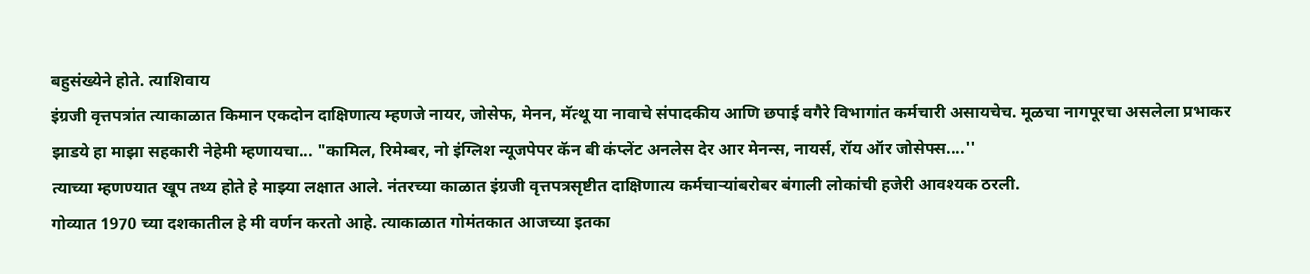बहुसंख्येने होते. त्याशिवाय
इंग्रजी वृत्तपत्रांत त्याकाळात किमान एकदोन दाक्षिणात्य म्हणजे नायर, जोसेफ, मेनन, मॅत्थू या नावाचे संपादकीय आणि छपाई वगैरे विभागांत कर्मचारी असायचेच. मूळचा नागपूरचा असलेला प्रभाकर झाडये हा माझा सहकारी नेहेमी म्हणायचा... "कामिल, रिमेम्बर, नो इंग्लिश न्यूजपेपर कॅन बी कंप्लेंट अनलेस देर आर मेनन्स, नायर्स, रॉय ऑर जोसेफ्स....''
त्याच्या म्हणण्यात खूप तथ्य होते हे माझ्या लक्षात आले. नंतरच्या काळात इंग्रजी वृत्तपत्रसृष्टीत दाक्षिणात्य कर्मचाऱ्यांबरोबर बंगाली लोकांची हजेरी आवश्यक ठरली.
गोव्यात 1970 च्या दशकातील हे मी वर्णन करतो आहे. त्याकाळात गोमंतकात आजच्या इतका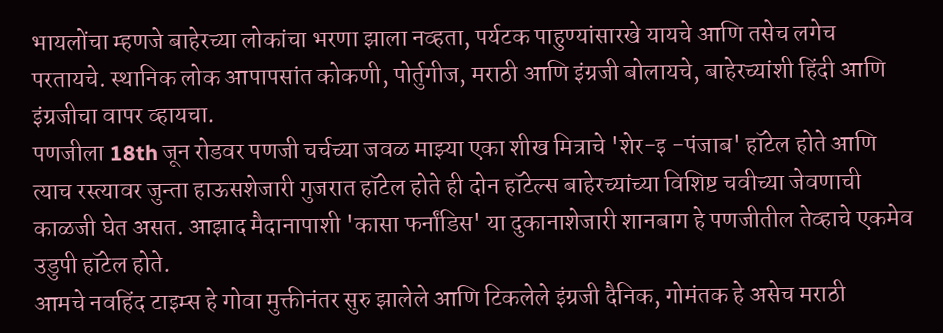भायलोंचा म्हणजे बाहेरच्या लोकांचा भरणा झाला नव्हता, पर्यटक पाहुण्यांसारखे यायचे आणि तसेच लगेच परतायचे. स्थानिक लोक आपापसांत कोकणी, पोर्तुगीज, मराठी आणि इंग्रजी बोलायचे, बाहेरच्यांशी हिंदी आणि इंग्रजीचा वापर व्हायचा.
पणजीला 18th जून रोडवर पणजी चर्चच्या जवळ माझ्या एका शीख मित्राचे 'शेर-इ -पंजाब' हॉटेल होते आणि त्याच रस्त्यावर जुन्ता हाऊसशेजारी गुजरात हॉटेल होते ही दोन हॉटेल्स बाहेरच्यांच्या विशिष्ट चवीच्या जेवणाची काळजी घेत असत. आझाद मैदानापाशी 'कासा फर्नांडिस' या दुकानाशेजारी शानबाग हे पणजीतील तेव्हाचे एकमेव उडुपी हॉटेल होते.
आमचे नवहिंद टाइम्स हे गोवा मुक्तीनंतर सुरु झालेले आणि टिकलेले इंग्रजी दैनिक, गोमंतक हे असेच मराठी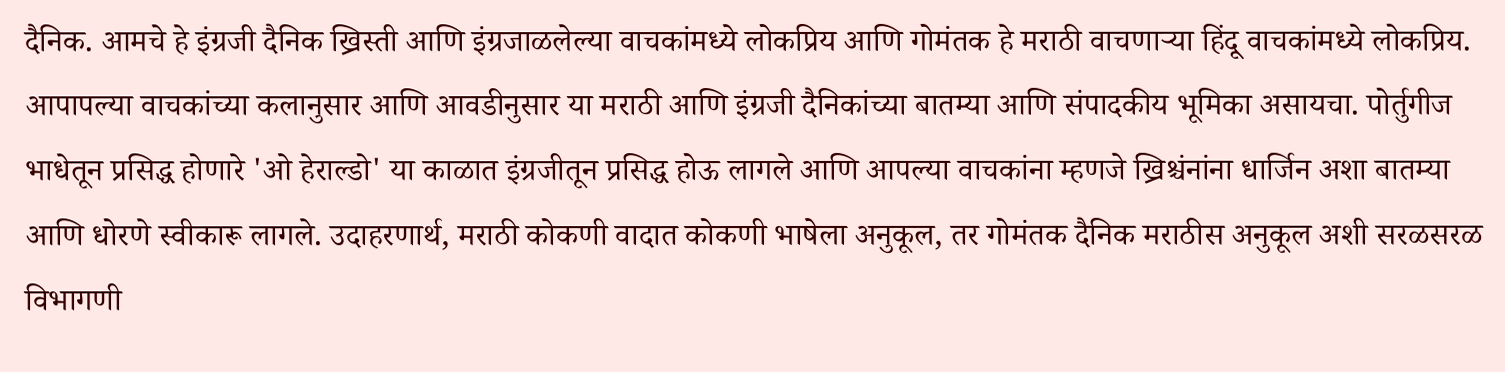दैनिक. आमचे हे इंग्रजी दैनिक ख्रिस्ती आणि इंग्रजाळलेल्या वाचकांमध्ये लोकप्रिय आणि गोमंतक हे मराठी वाचणाऱ्या हिंदू वाचकांमध्ये लोकप्रिय.
आपापल्या वाचकांच्या कलानुसार आणि आवडीनुसार या मराठी आणि इंग्रजी दैनिकांच्या बातम्या आणि संपादकीय भूमिका असायचा. पोर्तुगीज भाधेतून प्रसिद्ध होणारे 'ओ हेराल्डो' या काळात इंग्रजीतून प्रसिद्ध होऊ लागले आणि आपल्या वाचकांना म्हणजे ख्रिश्चंनांना धार्जिन अशा बातम्या आणि धोरणे स्वीकारू लागले. उदाहरणार्थ, मराठी कोकणी वादात कोकणी भाषेला अनुकूल, तर गोमंतक दैनिक मराठीस अनुकूल अशी सरळसरळ विभागणी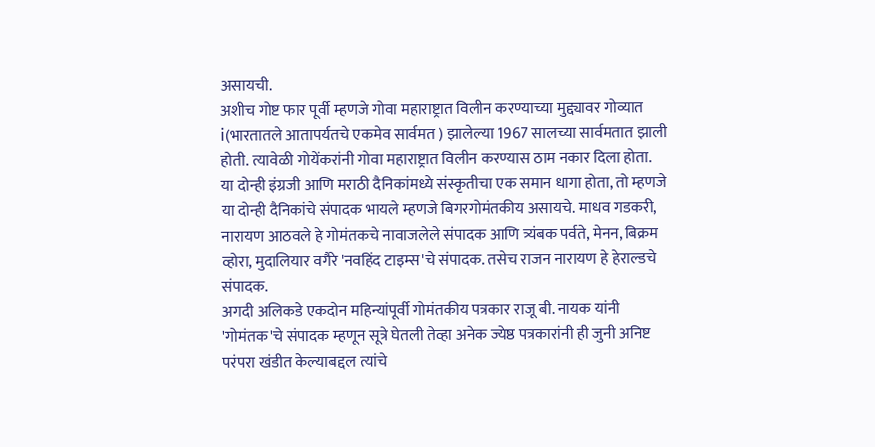असायची.
अशीच गोष्ट फार पूर्वी म्हणजे गोवा महाराष्ट्रात विलीन करण्याच्या मुद्द्यावर गोव्यात i(भारतातले आतापर्यतचे एकमेव सार्वमत ) झालेल्या 1967 सालच्या सार्वमतात झाली होती. त्यावेळी गोयेंकरांनी गोवा महाराष्ट्रात विलीन करण्यास ठाम नकार दिला होता.
या दोन्ही इंग्रजी आणि मराठी दैनिकांमध्ये संस्कृतीचा एक समान धागा होता, तो म्हणजे या दोन्ही दैनिकांचे संपादक भायले म्हणजे बिगरगोमंतकीय असायचे. माधव गडकरी, नारायण आठवले हे गोमंतकचे नावाजलेले संपादक आणि त्र्यंबक पर्वते, मेनन, बिक्रम व्होरा, मुदालियार वगैरे 'नवहिंद टाइम्स'चे संपादक. तसेच राजन नारायण हे हेराल्डचे संपादक.
अगदी अलिकडे एकदोन महिन्यांपूर्वी गोमंतकीय पत्रकार राजू बी. नायक यांनी 'गोमंतक'चे संपादक म्हणून सूत्रे घेतली तेव्हा अनेक ज्येष्ठ पत्रकारांनी ही जुनी अनिष्ट परंपरा खंडीत केल्याबद्दल त्यांचे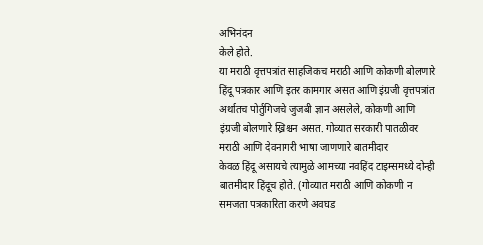अभिनंदन
केले होते.
या मराठी वृत्तपत्रांत साहजिकच मराठी आणि कोकणी बोलणारे हिंदू पत्रकार आणि इतर कामगार असत आणि इंग्रजी वृत्तपत्रांत अर्थातच पोर्तुगिजचे जुजबी ज्ञान असलेले, कोकणी आणि इंग्रजी बोलणारे ख्रिश्चन असत. गोव्यात सरकारी पातळीवर मराठी आणि देवनागरी भाषा जाणणारे बातमीदार
केवळ हिंदू असायचे त्यामुळे आमच्या नवहिंद टाइम्समध्ये दोन्ही बातमीदार हिंदूच होते. (गोव्यात मराठी आणि कोकणी न समजता पत्रकारिता करणे अवघड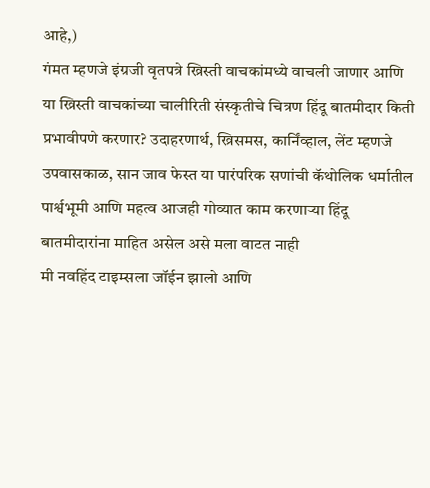आहे,)
गंमत म्हणजे इंग्रजी वृतपत्रे ख्रिस्ती वाचकांमध्ये वाचली जाणार आणि या ख्रिस्ती वाचकांच्या चालीरिती संस्कृतीचे चित्रण हिंदू बातमीदार किती प्रभावीपणे करणार? उदाहरणार्थ, ख्रिसमस, कार्निंव्हाल, लेंट म्हणजे उपवासकाळ, सान जाव फेस्त या पारंपरिक सणांची कॅथोलिक धर्मातील पार्श्वभूमी आणि महत्व आजही गोव्यात काम करणाऱ्या हिंदू बातमीदारांना माहित असेल असे मला वाटत नाही
मी नवहिंद टाइम्सला जॉईन झालो आणि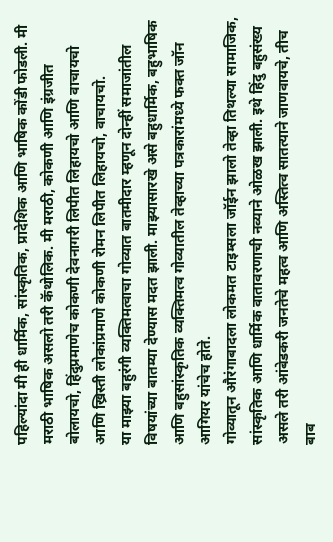पहिल्यांदा मी ही धार्मिक, सांस्कृतिक, प्रादेशिक आणि भाषिक कोंडी फोडली. मी मराठी भाषिक असलो तरी कॅथोलिक. मी मराठी, कोकणी आणि इंग्रजीत बोलायचो, हिंदुप्रमाणेच कोकणी देवनागरी लिपीत लिहायचो आणि वाचायचो आणि ख्रिस्ती लोकांप्रमाणे कोकणी रोमन लिपीत लिहायचो, वाचायचो.
या माझ्या बहुरंगी व्यक्तिमत्वाचा गोव्यात बातमीदार म्हणून दोन्हीं समाजांतील विषयांच्या बातम्या देण्यास मदत झाली. माझ्यासारखे असे बहुधार्मिक, बहुभाषिक आणि बहुसांस्कृतिक व्यक्तिमत्व गोव्यातील तेव्हाच्या पत्रकारांमध्ये फक्त जॉन आगियर यांचेच होते.
गोव्यातून औरंगाबादला लोकमत टाइम्सला जॉईन झालो तेव्हा तिथल्या सामाजिक, सांस्कृतिक आणि धार्मिक वातावरणाची नव्याने ओळख झाली. इथे हिंदु बहुसंख्य असले तरी आंबेडकरी जनतेचे महत्व आणि अस्तित्व सातत्याने जाणवायचे, तीच बाब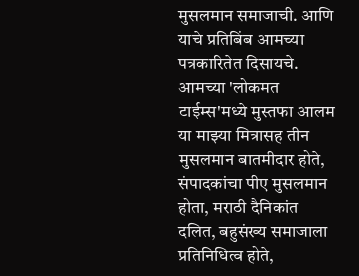मुसलमान समाजाची. आणि याचे प्रतिबिंब आमच्या पत्रकारितेत दिसायचे.
आमच्या 'लोकमत टाईम्स'मध्ये मुस्तफा आलम या माझ्या मित्रासह तीन मुसलमान बातमीदार होते, संपादकांचा पीए मुसलमान होता, मराठी दैनिकांत दलित, बहुसंख्य समाजाला प्रतिनिधित्व होते,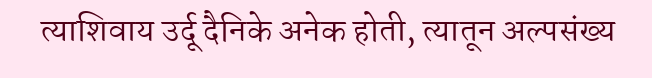त्याशिवाय उर्दू दैनिके अनेक होती, त्यातून अल्पसंख्य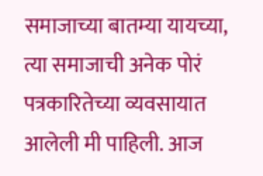समाजाच्या बातम्या यायच्या, त्या समाजाची अनेक पोरं पत्रकारितेच्या व्यवसायात आलेली मी पाहिली. आज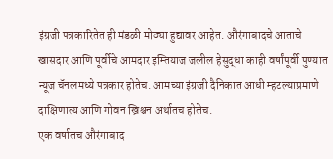इंग्रजी पत्रकारितेत ही मंडळी मोठ्या हुद्यावर आहेत. औरंगाबादचे आताचे खासदार आणि पूर्वीचे आमदार इम्तियाज जलील हेसुद्धा काही वर्षांपूर्वी पुण्यात न्यूज चॅनलमध्ये पत्रकार होतेच. आमच्या इंग्रजी दैनिकात आधी म्हटल्याप्रमाणे दाक्षिणात्य आणि गोवन ख्रिश्चन अर्थातच होतेच.
एक वर्षातच औरंगाबाद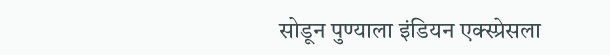सोडून पुण्याला इंडियन एक्स्प्रेसला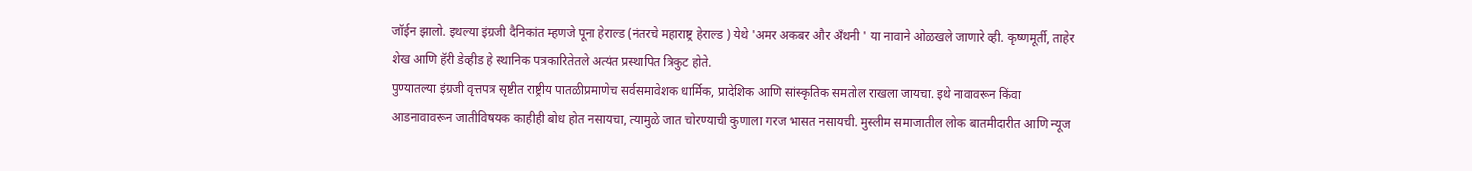जॉईन झालो. इथल्या इंग्रजी दैनिकांत म्हणजे पूना हेराल्ड (नंतरचे महाराष्ट्र हेराल्ड ) येथे 'अमर अकबर और अँथनी ' या नावाने ओळखले जाणारे व्ही. कृष्णमूर्ती, ताहेर शेख आणि हॅरी डेव्हीड हे स्थानिक पत्रकारितेतले अत्यंत प्रस्थापित त्रिकुट होते.
पुण्यातल्या इंग्रजी वृत्तपत्र सृष्टीत राष्ट्रीय पातळीप्रमाणेच सर्वसमावेशक धार्मिक, प्रादेशिक आणि सांस्कृतिक समतोल राखला जायचा. इथे नावावरून किंवा आडनावावरून जातीविषयक काहीही बोध होत नसायचा, त्यामुळे जात चोरण्याची कुणाला गरज भासत नसायची. मुस्लीम समाजातील लोक बातमीदारीत आणि न्यूज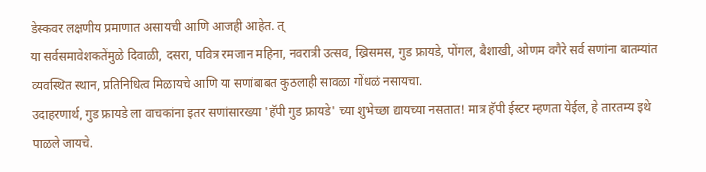डेस्कवर लक्षणीय प्रमाणात असायची आणि आजही आहेत. त्
या सर्वसमावेशकतेंमुळे दिवाळी, दसरा, पवित्र रमजान महिना, नवरात्री उत्सव, ख्रिसमस, गुड फ्रायडे, पोंगल, बैशाखी, ओणम वगैरे सर्व सणांना बातम्यांत व्यवस्थित स्थान, प्रतिनिधित्व मिळायचे आणि या सणांबाबत कुठलाही सावळा गोंधळं नसायचा.
उदाहरणार्थ, गुड फ्रायडे ला वाचकांना इतर सणांसारख्या 'हॅपी गुड फ्रायडे' च्या शुभेच्छा द्यायच्या नसतात! मात्र हॅपी ईस्टर म्हणता येईल, हे तारतम्य इथे पाळले जायचे.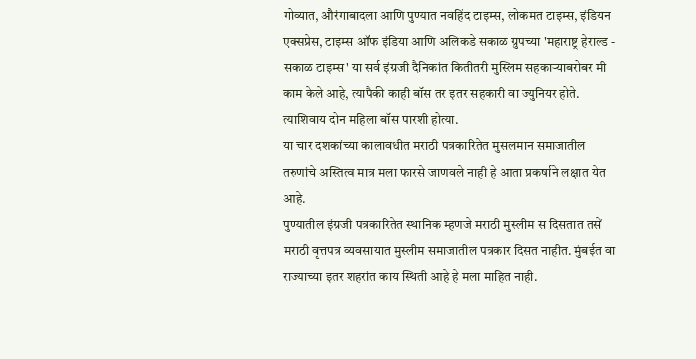गोव्यात, औरंगाबादला आणि पुण्यात नवहिंद टाइम्स, लोकमत टाइम्स, इंडियन एक्सप्रेस, टाइम्स ऑफ इंडिया आणि अलिकडे सकाळ ग्रुपच्या 'महाराष्ट्र हेराल्ड - सकाळ टाइम्स' या सर्व इंग्रजी दैनिकांत कितीतरी मुस्लिम सहकाऱ्याबरोबर मी काम केले आहे, त्यापैकी काही बॉस तर इतर सहकारी वा ज्युनियर होते. त्याशिवाय दोन महिला बॉस पारशी होत्या.
या चार दशकांच्या कालावधीत मराठी पत्रकारितेत मुसलमान समाजातील तरुणांचे अस्तित्व मात्र मला फारसे जाणवले नाही हे आता प्रकर्षाने लक्षात येत आहे.
पुण्यातील इंग्रजी पत्रकारितेत स्थानिक म्हणजे मराठी मुस्लीम स दिसतात तसें मराठी वृत्तपत्र व्यवसायात मुस्लीम समाजातील पत्रकार दिसत नाहीत. मुंबईत वा राज्याच्या इतर शहरांत काय स्थिती आहे हे मला माहित नाही.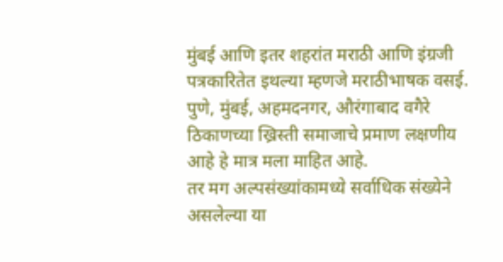मुंबई आणि इतर शहरांत मराठी आणि इंग्रजी पत्रकारितेत इथल्या म्हणजे मराठीभाषक वसई. पुणे, मुंबई, अहमदनगर, औरंगाबाद वगैरे ठिकाणच्या ख्रिस्ती समाजाचे प्रमाण लक्षणीय आहे हे मात्र मला माहित आहे.
तर मग अल्पसंख्यांकामध्ये सर्वाधिक संख्येने असलेल्या या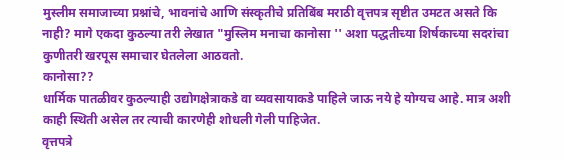मुस्लीम समाजाच्या प्रश्नांचे, भावनांचे आणि संस्कृतीचे प्रतिबिंब मराठी वृत्तपत्र सृष्टीत उमटत असते कि नाही? मागे एकदा कुठल्या तरी लेखात "मुस्लिम मनाचा कानोसा '' अशा पद्धतीच्या शिर्षकाच्या सदरांचा कुणीतरी खरपूस समाचार घेतलेला आठवतो.
कानोसा??
धार्मिक पातळीवर कुठल्याही उद्योगक्षेत्राकडे वा व्यवसायाकडे पाहिले जाऊ नये हे योग्यच आहे. मात्र अशी काही स्थिती असेल तर त्याची कारणेही शोधली गेली पाहिजेत.
वृत्तपत्रे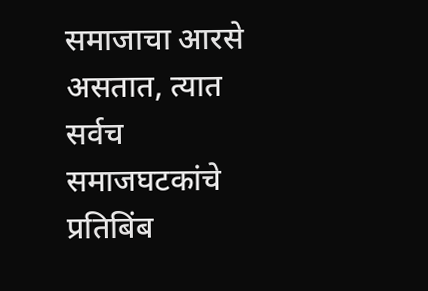समाजाचा आरसे असतात, त्यात सर्वच समाजघटकांचे प्रतिबिंब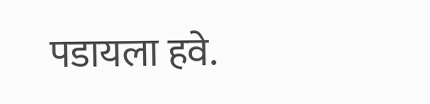पडायला हवे.